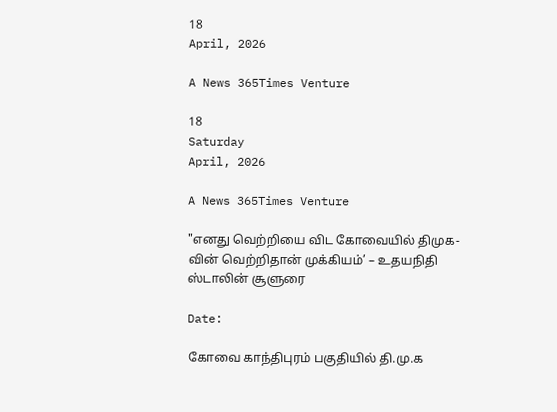18
April, 2026

A News 365Times Venture

18
Saturday
April, 2026

A News 365Times Venture

"எனது வெற்றியை விட கோவையில் திமுக-வின் வெற்றிதான் முக்கியம்’ – உதயநிதி ஸ்டாலின் சூளுரை

Date:

கோவை காந்திபுரம் பகுதியில் தி.மு.க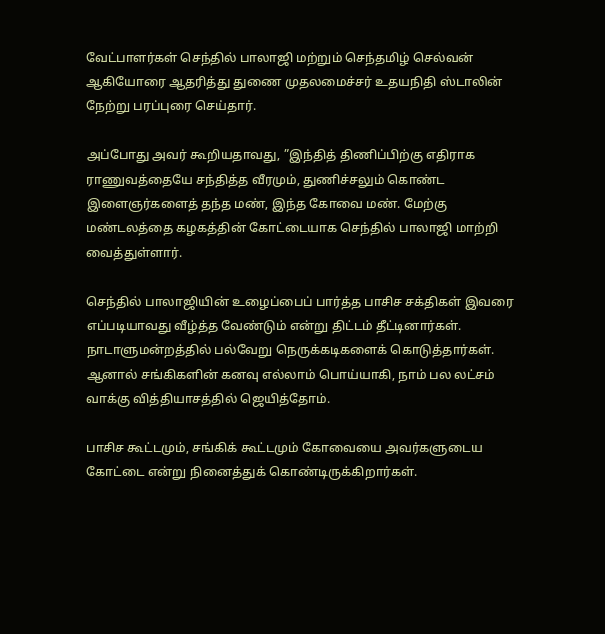வேட்பாளர்கள் செந்தில் பாலாஜி மற்றும் செந்தமிழ் செல்வன் ஆகியோரை ஆதரித்து துணை முதலமைச்சர் உதயநிதி ஸ்டாலின் நேற்று பரப்புரை செய்தார்.

அப்போது அவர் கூறியதாவது, ”இந்தித் திணிப்பிற்கு எதிராக ராணுவத்தையே சந்தித்த வீரமும், துணிச்சலும் கொண்ட இளைஞர்களைத் தந்த மண், இந்த கோவை மண். மேற்கு மண்டலத்தை கழகத்தின் கோட்டையாக செந்தில் பாலாஜி மாற்றி வைத்துள்ளார்.

செந்தில் பாலாஜியின் உழைப்பைப் பார்த்த பாசிச சக்திகள் இவரை எப்படியாவது வீழ்த்த வேண்டும் என்று திட்டம் தீட்டினார்கள். நாடாளுமன்றத்தில் பல்வேறு நெருக்கடிகளைக் கொடுத்தார்கள். ஆனால் சங்கிகளின் கனவு எல்லாம் பொய்யாகி, நாம் பல லட்சம் வாக்கு வித்தியாசத்தில் ஜெயித்தோம்.

பாசிச கூட்டமும், சங்கிக் கூட்டமும் கோவையை அவர்களுடைய கோட்டை என்று நினைத்துக் கொண்டிருக்கிறார்கள்.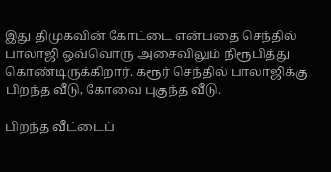இது திமுகவின் கோட்டை என்பதை செந்தில் பாலாஜி ஒவ்வொரு அசைவிலும் நிரூபித்து கொண்டிருக்கிறார். கரூர் செந்தில் பாலாஜிக்கு பிறந்த வீடு, கோவை புகுந்த வீடு.

பிறந்த வீட்டைப்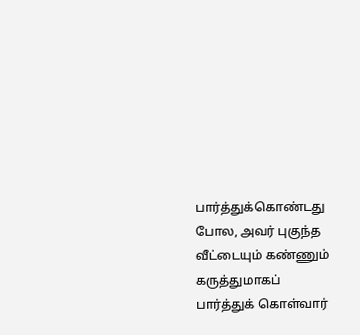பார்த்துக்கொண்டது போல, அவர் புகுந்த வீட்டையும் கண்ணும் கருத்துமாகப் பார்த்துக் கொள்வார்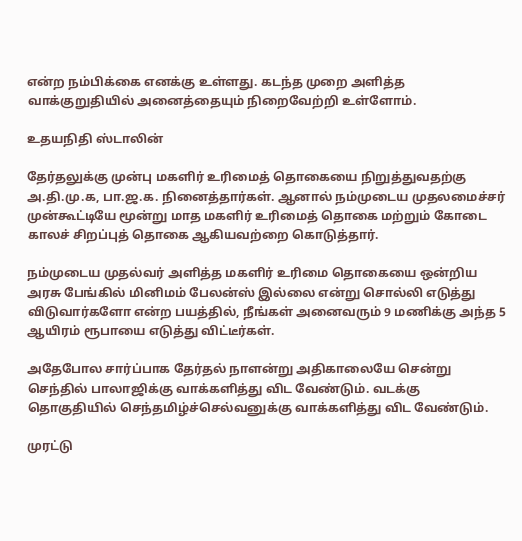என்ற நம்பிக்கை எனக்கு உள்ளது. கடந்த முறை அளித்த வாக்குறுதியில் அனைத்தையும் நிறைவேற்றி உள்ளோம்.

உதயநிதி ஸ்டாலின்

தேர்தலுக்கு முன்பு மகளிர் உரிமைத் தொகையை நிறுத்துவதற்கு அ.தி.மு.க, பா.ஜ.க. நினைத்தார்கள். ஆனால் நம்முடைய முதலமைச்சர் முன்கூட்டியே மூன்று மாத மகளிர் உரிமைத் தொகை மற்றும் கோடை காலச் சிறப்புத் தொகை ஆகியவற்றை கொடுத்தார்.

நம்முடைய முதல்வர் அளித்த மகளிர் உரிமை தொகையை ஒன்றிய அரசு பேங்கில் மினிமம் பேலன்ஸ் இல்லை என்று சொல்லி எடுத்து விடுவார்களோ என்ற பயத்தில், நீங்கள் அனைவரும் 9 மணிக்கு அந்த 5 ஆயிரம் ரூபாயை எடுத்து விட்டீர்கள்.

அதேபோல சார்ப்பாக தேர்தல் நாளன்று அதிகாலையே சென்று செந்தில் பாலாஜிக்கு வாக்களித்து விட வேண்டும். வடக்கு தொகுதியில் செந்தமிழ்ச்செல்வனுக்கு வாக்களித்து விட வேண்டும்.

முரட்டு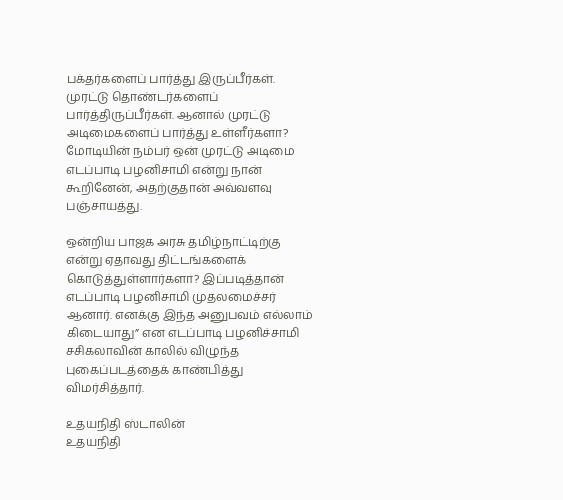பக்தர்களைப் பார்த்து இருப்பீர்கள். முரட்டு தொண்டர்களைப் பார்த்திருப்பீர்கள். ஆனால் முரட்டு அடிமைகளைப் பார்த்து உள்ளீர்களா? மோடியின் நம்பர் ஒன் முரட்டு அடிமை எடப்பாடி பழனிசாமி என்று நான் கூறினேன், அதற்குதான் அவ்வளவு பஞ்சாயத்து.

ஒன்றிய பாஜக அரசு தமிழ்நாட்டிற்கு என்று ஏதாவது திட்டங்களைக் கொடுத்துள்ளார்களா? இப்படித்தான் எடப்பாடி பழனிசாமி முதலமைச்சர் ஆனார். எனக்கு இந்த அனுபவம் எல்லாம் கிடையாது” என எடப்பாடி பழனிச்சாமி சசிகலாவின் காலில் விழுந்த புகைப்படத்தைக் காண்பித்து விமர்சித்தார்.

உதயநிதி ஸ்டாலின்
உதயநிதி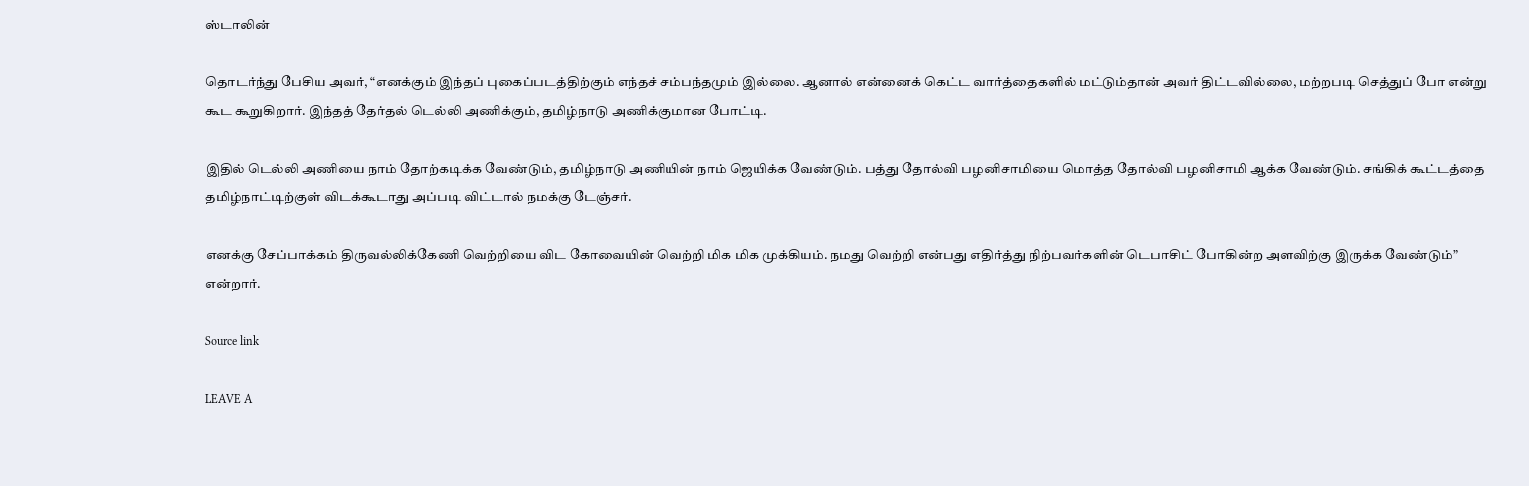ஸ்டாலின்

தொடர்ந்து பேசிய அவர், “எனக்கும் இந்தப் புகைப்படத்திற்கும் எந்தச் சம்பந்தமும் இல்லை. ஆனால் என்னைக் கெட்ட வார்த்தைகளில் மட்டும்தான் அவர் திட்டவில்லை, மற்றபடி செத்துப் போ என்று கூட கூறுகிறார். இந்தத் தேர்தல் டெல்லி அணிக்கும், தமிழ்நாடு அணிக்குமான போட்டி.

இதில் டெல்லி அணியை நாம் தோற்கடிக்க வேண்டும், தமிழ்நாடு அணியின் நாம் ஜெயிக்க வேண்டும். பத்து தோல்வி பழனிசாமியை மொத்த தோல்வி பழனிசாமி ஆக்க வேண்டும். சங்கிக் கூட்டத்தை தமிழ்நாட்டிற்குள் விடக்கூடாது அப்படி விட்டால் நமக்கு டேஞ்சர்.

எனக்கு சேப்பாக்கம் திருவல்லிக்கேணி வெற்றியை விட கோவையின் வெற்றி மிக மிக முக்கியம். நமது வெற்றி என்பது எதிர்த்து நிற்பவர்களின் டெபாசிட் போகின்ற அளவிற்கு இருக்க வேண்டும்” என்றார்.

Source link

LEAVE A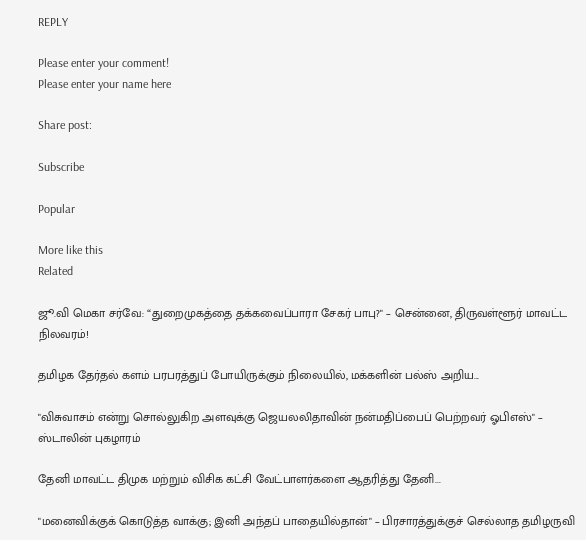REPLY

Please enter your comment!
Please enter your name here

Share post:

Subscribe

Popular

More like this
Related

ஜூ.வி மெகா சர்வே: “துறைமுகத்தை தக்கவைப்பாரா சேகர் பாபு?" – சென்னை, திருவள்ளூர் மாவட்ட நிலவரம்!

தமிழக தேர்தல் களம் பரபரத்துப் போயிருக்கும் நிலையில், மக்களின் பல்ஸ் அறிய...

"விசுவாசம் என்று சொல்லுகிற அளவுக்கு ஜெயலலிதாவின் நன்மதிப்பைப் பெற்றவர் ஓபிஎஸ்" – ஸ்டாலின் புகழாரம்

தேனி மாவட்ட திமுக மற்றும் விசிக கட்சி வேட்பாளர்களை ஆதரித்து தேனி...

"மனைவிக்குக் கொடுத்த வாக்கு; இனி அந்தப் பாதையில்தான்" – பிரசாரத்துக்குச் செல்லாத தமிழருவி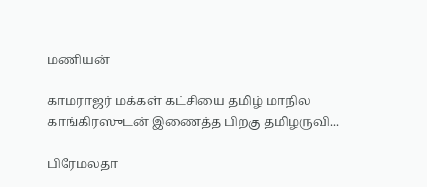மணியன்

காமராஜர் மக்கள் கட்சியை தமிழ் மாநில காங்கிரஸுடன் இணைத்த பிறகு தமிழருவி...

பிரேமலதா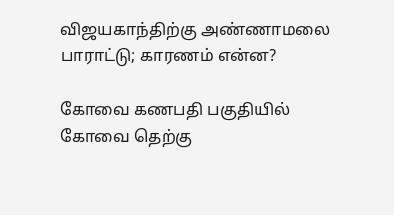விஜயகாந்திற்கு அண்ணாமலை பாராட்டு; காரணம் என்ன?

கோவை கணபதி பகுதியில் கோவை தெற்கு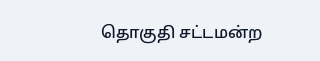தொகுதி சட்டமன்ற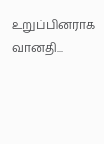உறுப்பினராக வானதி...